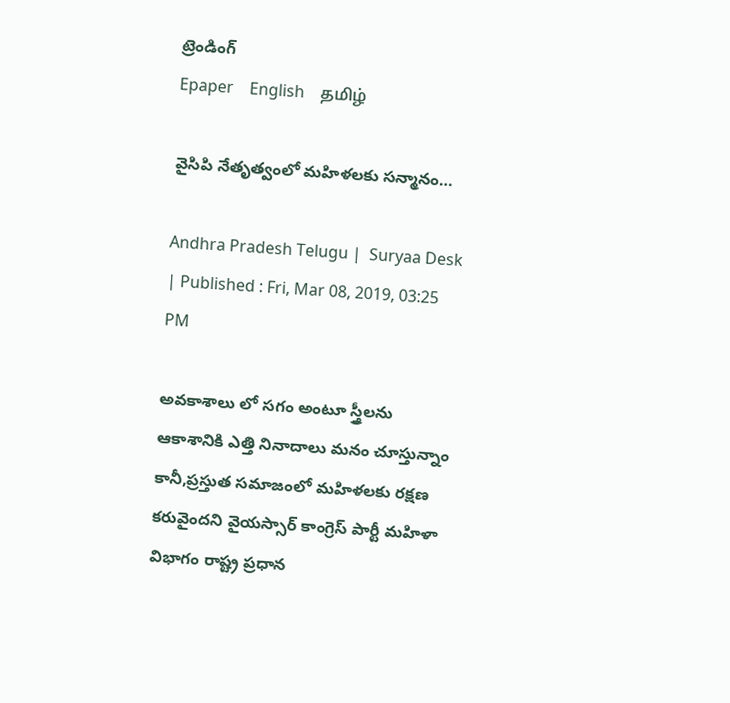ట్రెండింగ్
Epaper    English    தமிழ்

వైసిపి నేతృత్వంలో మహిళలకు సన్మానం…

Andhra Pradesh Telugu |  Suryaa Desk  | Published : Fri, Mar 08, 2019, 03:25 PM

అవకాశాలు లో సగం అంటూ స్త్రీలను ఆకాశానికి ఎత్తి నినాదాలు మనం చూస్తున్నాం కానీ,ప్రస్తుత సమాజంలో మహిళలకు రక్షణ కరువైందని వైయస్సార్ కాంగ్రెస్ పార్టీ మహిళా విభాగం రాష్ట్ర ప్రధాన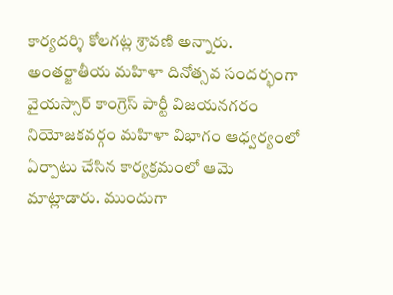కార్యదర్శి కోలగట్ల శ్రావణి అన్నారు. అంతర్జాతీయ మహిళా దినోత్సవ సందర్భంగా వైయస్సార్ కాంగ్రెస్ పార్టీ విజయనగరం నియోజకవర్గం మహిళా విభాగం ఆధ్వర్యంలో ఏర్పాటు చేసిన కార్యక్రమంలో ఆమె మాట్లాడారు. ముందుగా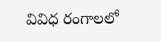వివిధ రంగాలలో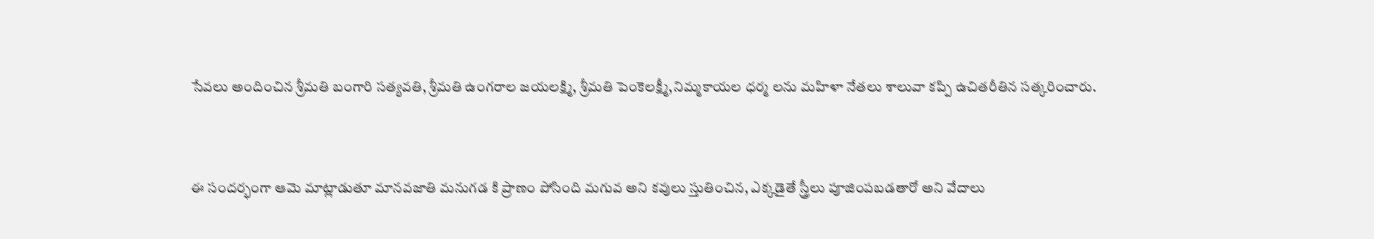సేవలు అందించిన శ్రీమతి బంగారి సత్యవతి, శ్రీమతి ఉంగరాల జయలక్ష్మి, శ్రీమతి పెంకెలక్ష్మీ,నిమ్మకాయల ధర్మ లను మహిళా నేతలు శాలువా కప్పి ఉచితరీతిన సత్కరించారు.


ఈ సందర్భంగా ఆమె మాట్లాడుతూ మానవజాతి మనుగడ కి ప్రాణం పోసింది మగువ అని కవులు స్తుతించిన, ఎక్కడైతే స్త్రీలు పూజింపబడతారో అని వేదాలు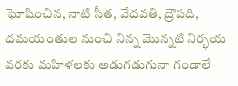ఘోషించిన, నాటి సీత, వేదవతి, ద్రౌపది, దమయంతుల నుంచి నిన్న మొన్నటి నిర్భయ వరకు మహిళలకు అడుగడుగునా గండాలే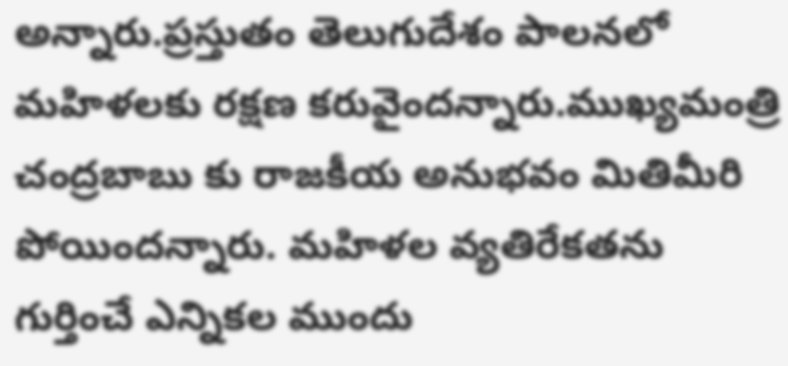అన్నారు.ప్రస్తుతం తెలుగుదేశం పాలనలో మహిళలకు రక్షణ కరువైందన్నారు.ముఖ్యమంత్రి చంద్రబాబు కు రాజకీయ అనుభవం మితిమీరి పోయిందన్నారు. మహిళల వ్యతిరేకతను గుర్తించే ఎన్నికల ముందు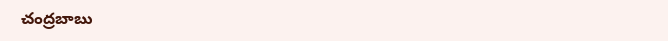చంద్రబాబు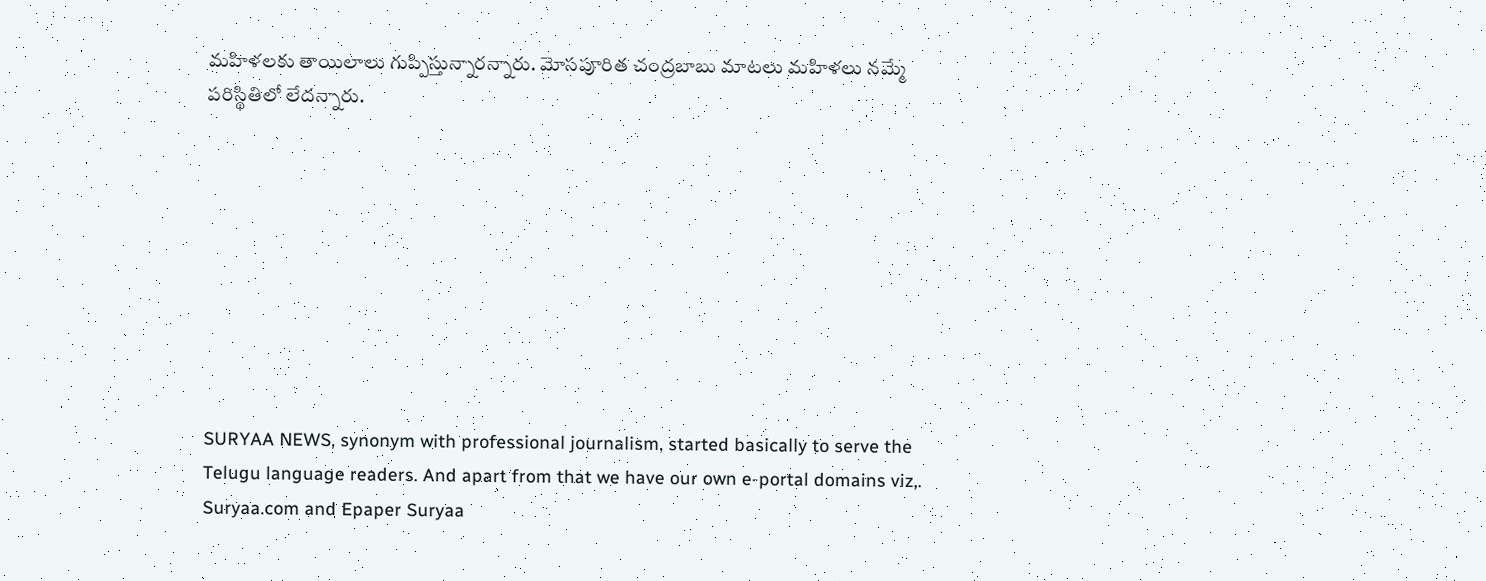మహిళలకు తాయిలాలు గుప్పిస్తున్నారన్నారు. మోసపూరిత చంద్రబాబు మాటలు మహిళలు నమ్మే పరిస్థితిలో లేదన్నారు.









SURYAA NEWS, synonym with professional journalism, started basically to serve the Telugu language readers. And apart from that we have our own e-portal domains viz,. Suryaa.com and Epaper Suryaa